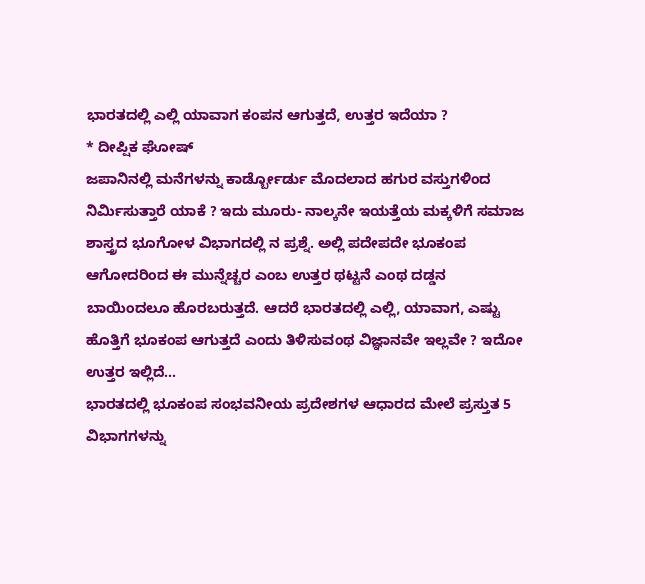ಭಾರತದಲ್ಲಿ ಎಲ್ಲಿ ಯಾವಾಗ ಕಂಪನ ಆಗುತ್ತದೆ, ಉತ್ತರ ಇದೆಯಾ ?
* ದೀಪ್ಷಿಕ ಘೋಷ್
ಜಪಾನಿನಲ್ಲಿ ಮನೆಗಳನ್ನು ಕಾರ್ಡ್ಬೋರ್ಡು ಮೊದಲಾದ ಹಗುರ ವಸ್ತುಗಳಿಂದ ನಿರ್ಮಿಸುತ್ತಾರೆ ಯಾಕೆ ? ಇದು ಮೂರು- ನಾಲ್ಕನೇ ಇಯತ್ತೆಯ ಮಕ್ಕಳಿಗೆ ಸಮಾಜ ಶಾಸ್ತ್ರದ ಭೂಗೋಳ ವಿಭಾಗದಲ್ಲಿ ನ ಪ್ರಶ್ನೆ. ಅಲ್ಲಿ ಪದೇಪದೇ ಭೂಕಂಪ ಆಗೋದರಿಂದ ಈ ಮುನ್ನೆಚ್ಚರ ಎಂಬ ಉತ್ತರ ಥಟ್ಟನೆ ಎಂಥ ದಡ್ಡನ ಬಾಯಿಂದಲೂ ಹೊರಬರುತ್ತದೆ. ಆದರೆ ಭಾರತದಲ್ಲಿ ಎಲ್ಲಿ, ಯಾವಾಗ, ಎಷ್ಟು ಹೊತ್ತಿಗೆ ಭೂಕಂಪ ಆಗುತ್ತದೆ ಎಂದು ತಿಳಿಸುವಂಥ ವಿಜ್ಞಾನವೇ ಇಲ್ಲವೇ ? ಇದೋ ಉತ್ತರ ಇಲ್ಲಿದೆ...
ಭಾರತದಲ್ಲಿ ಭೂಕಂಪ ಸಂಭವನೀಯ ಪ್ರದೇಶಗಳ ಆಧಾರದ ಮೇಲೆ ಪ್ರಸ್ತುತ 5 ವಿಭಾಗಗಳನ್ನು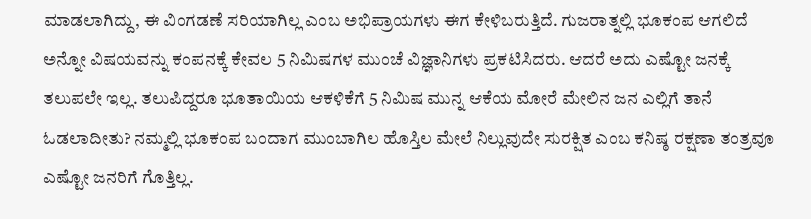ಮಾಡಲಾಗಿದ್ದು, ಈ ವಿಂಗಡಣೆ ಸರಿಯಾಗಿಲ್ಲ ಎಂಬ ಅಭಿಪ್ರಾಯಗಳು ಈಗ ಕೇಳಿಬರುತ್ತಿದೆ. ಗುಜರಾತ್ನಲ್ಲಿ ಭೂಕಂಪ ಆಗಲಿದೆ ಅನ್ನೋ ವಿಷಯವನ್ನು ಕಂಪನಕ್ಕೆ ಕೇವಲ 5 ನಿಮಿಷಗಳ ಮುಂಚೆ ವಿಜ್ಞಾನಿಗಳು ಪ್ರಕಟಿಸಿದರು. ಆದರೆ ಅದು ಎಷ್ಟೋ ಜನಕ್ಕೆ ತಲುಪಲೇ ಇಲ್ಲ. ತಲುಪಿದ್ದರೂ ಭೂತಾಯಿಯ ಆಕಳಿಕೆಗೆ 5 ನಿಮಿಷ ಮುನ್ನ ಆಕೆಯ ಮೋರೆ ಮೇಲಿನ ಜನ ಎಲ್ಲಿಗೆ ತಾನೆ ಓಡಲಾದೀತು? ನಮ್ಮಲ್ಲಿ ಭೂಕಂಪ ಬಂದಾಗ ಮುಂಬಾಗಿಲ ಹೊಸ್ತಿಲ ಮೇಲೆ ನಿಲ್ಲುವುದೇ ಸುರಕ್ಷಿತ ಎಂಬ ಕನಿಷ್ಠ ರಕ್ಷಣಾ ತಂತ್ರವೂ ಎಷ್ಟೋ ಜನರಿಗೆ ಗೊತ್ತಿಲ್ಲ.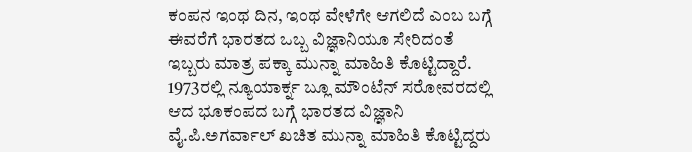ಕಂಪನ ಇಂಥ ದಿನ, ಇಂಥ ವೇಳೆಗೇ ಆಗಲಿದೆ ಎಂಬ ಬಗ್ಗೆ ಈವರೆಗೆ ಭಾರತದ ಒಬ್ಬ ವಿಜ್ಞಾನಿಯೂ ಸೇರಿದಂತೆ ಇಬ್ಬರು ಮಾತ್ರ ಪಕ್ಕಾ ಮುನ್ನಾ ಮಾಹಿತಿ ಕೊಟ್ಟಿದ್ದಾರೆ. 1973ರಲ್ಲಿ ನ್ಯೂಯಾರ್ಕ್ನ ಬ್ಲೂ ಮೌಂಟೆನ್ ಸರೋವರದಲ್ಲಿ ಆದ ಭೂಕಂಪದ ಬಗ್ಗೆ ಭಾರತದ ವಿಜ್ಞಾನಿ ವೈ.ಪಿ.ಅಗರ್ವಾಲ್ ಖಚಿತ ಮುನ್ನಾ ಮಾಹಿತಿ ಕೊಟ್ಟಿದ್ದರು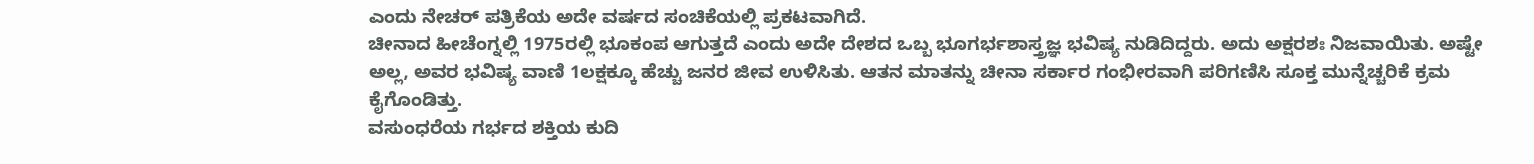ಎಂದು ನೇಚರ್ ಪತ್ರಿಕೆಯ ಅದೇ ವರ್ಷದ ಸಂಚಿಕೆಯಲ್ಲಿ ಪ್ರಕಟವಾಗಿದೆ.
ಚೀನಾದ ಹೀಚೆಂಗ್ನಲ್ಲಿ 1975ರಲ್ಲಿ ಭೂಕಂಪ ಆಗುತ್ತದೆ ಎಂದು ಅದೇ ದೇಶದ ಒಬ್ಬ ಭೂಗರ್ಭಶಾಸ್ತ್ರಜ್ಞ ಭವಿಷ್ಯ ನುಡಿದಿದ್ದರು. ಅದು ಅಕ್ಷರಶಃ ನಿಜವಾಯಿತು. ಅಷ್ಟೇ ಅಲ್ಲ, ಅವರ ಭವಿಷ್ಯ ವಾಣಿ 1ಲಕ್ಷಕ್ಕೂ ಹೆಚ್ಚು ಜನರ ಜೀವ ಉಳಿಸಿತು. ಆತನ ಮಾತನ್ನು ಚೀನಾ ಸರ್ಕಾರ ಗಂಭೀರವಾಗಿ ಪರಿಗಣಿಸಿ ಸೂಕ್ತ ಮುನ್ನೆಚ್ಚರಿಕೆ ಕ್ರಮ ಕೈಗೊಂಡಿತ್ತು.
ವಸುಂಧರೆಯ ಗರ್ಭದ ಶಕ್ತಿಯ ಕುದಿ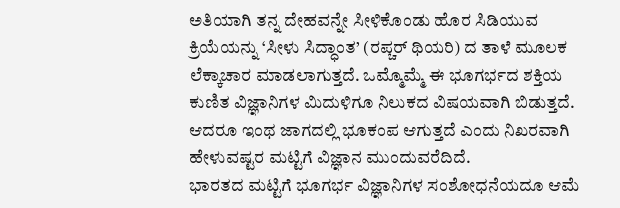ಅತಿಯಾಗಿ ತನ್ನ ದೇಹವನ್ನೇ ಸೀಳಿಕೊಂಡು ಹೊರ ಸಿಡಿಯುವ ಕ್ರಿಯೆಯನ್ನು ‘ಸೀಳು ಸಿದ್ಧಾಂತ’ (ರಪ್ಚರ್ ಥಿಯರಿ) ದ ತಾಳೆ ಮೂಲಕ ಲೆಕ್ಕಾಚಾರ ಮಾಡಲಾಗುತ್ತದೆ. ಒಮ್ಮೊಮ್ಮೆ ಈ ಭೂಗರ್ಭದ ಶಕ್ತಿಯ ಕುಣಿತ ವಿಜ್ಞಾನಿಗಳ ಮಿದುಳಿಗೂ ನಿಲುಕದ ವಿಷಯವಾಗಿ ಬಿಡುತ್ತದೆ. ಆದರೂ ಇಂಥ ಜಾಗದಲ್ಲಿ ಭೂಕಂಪ ಆಗುತ್ತದೆ ಎಂದು ನಿಖರವಾಗಿ ಹೇಳುವಷ್ಟರ ಮಟ್ಟಿಗೆ ವಿಜ್ಞಾನ ಮುಂದುವರೆದಿದೆ.
ಭಾರತದ ಮಟ್ಟಿಗೆ ಭೂಗರ್ಭ ವಿಜ್ಞಾನಿಗಳ ಸಂಶೋಧನೆಯದೂ ಆಮೆ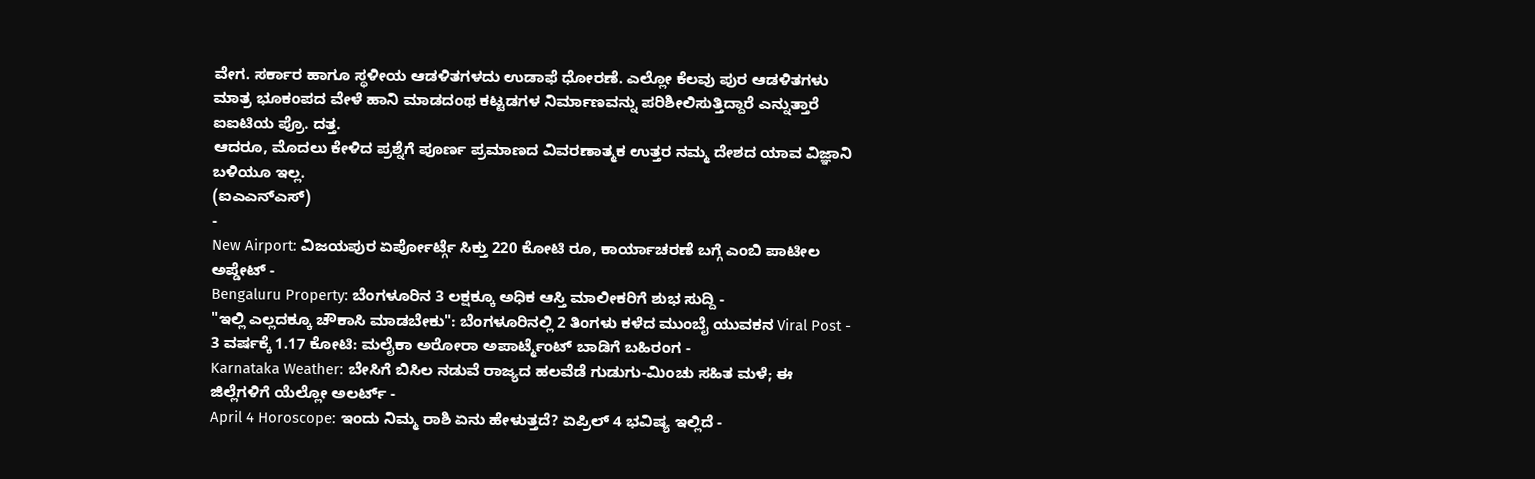ವೇಗ. ಸರ್ಕಾರ ಹಾಗೂ ಸ್ಥಳೀಯ ಆಡಳಿತಗಳದು ಉಡಾಫೆ ಧೋರಣೆ. ಎಲ್ಲೋ ಕೆಲವು ಪುರ ಆಡಳಿತಗಳು ಮಾತ್ರ ಭೂಕಂಪದ ವೇಳೆ ಹಾನಿ ಮಾಡದಂಥ ಕಟ್ಟಡಗಳ ನಿರ್ಮಾಣವನ್ನು ಪರಿಶೀಲಿಸುತ್ತಿದ್ದಾರೆ ಎನ್ನುತ್ತಾರೆ ಐಐಟಿಯ ಪ್ರೊ. ದತ್ತ.
ಆದರೂ, ಮೊದಲು ಕೇಳಿದ ಪ್ರಶ್ನೆಗೆ ಪೂರ್ಣ ಪ್ರಮಾಣದ ವಿವರಣಾತ್ಮಕ ಉತ್ತರ ನಮ್ಮ ದೇಶದ ಯಾವ ವಿಜ್ಞಾನಿ ಬಳಿಯೂ ಇಲ್ಲ.
(ಐಎಎನ್ಎಸ್)
-
New Airport: ವಿಜಯಪುರ ಏರ್ಪೋರ್ಟ್ಗೆ ಸಿಕ್ತು 220 ಕೋಟಿ ರೂ, ಕಾರ್ಯಾಚರಣೆ ಬಗ್ಗೆ ಎಂಬಿ ಪಾಟೀಲ ಅಪ್ಡೇಟ್ -
Bengaluru Property: ಬೆಂಗಳೂರಿನ 3 ಲಕ್ಷಕ್ಕೂ ಅಧಿಕ ಆಸ್ತಿ ಮಾಲೀಕರಿಗೆ ಶುಭ ಸುದ್ದಿ -
"ಇಲ್ಲಿ ಎಲ್ಲದಕ್ಕೂ ಚೌಕಾಸಿ ಮಾಡಬೇಕು": ಬೆಂಗಳೂರಿನಲ್ಲಿ 2 ತಿಂಗಳು ಕಳೆದ ಮುಂಬೈ ಯುವಕನ Viral Post -
3 ವರ್ಷಕ್ಕೆ 1.17 ಕೋಟಿ: ಮಲೈಕಾ ಅರೋರಾ ಅಪಾರ್ಟ್ಮೆಂಟ್ ಬಾಡಿಗೆ ಬಹಿರಂಗ -
Karnataka Weather: ಬೇಸಿಗೆ ಬಿಸಿಲ ನಡುವೆ ರಾಜ್ಯದ ಹಲವೆಡೆ ಗುಡುಗು-ಮಿಂಚು ಸಹಿತ ಮಳೆ; ಈ ಜಿಲ್ಲೆಗಳಿಗೆ ಯೆಲ್ಲೋ ಅಲರ್ಟ್ -
April 4 Horoscope: ಇಂದು ನಿಮ್ಮ ರಾಶಿ ಏನು ಹೇಳುತ್ತದೆ? ಏಪ್ರಿಲ್ 4 ಭವಿಷ್ಯ ಇಲ್ಲಿದೆ -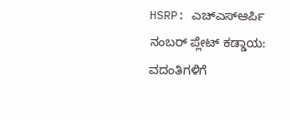HSRP: ಎಚ್ಎಸ್ಆರ್ಪಿ ನಂಬರ್ ಪ್ಲೇಟ್ ಕಡ್ಡಾಯ: ವದಂತಿಗಳಿಗೆ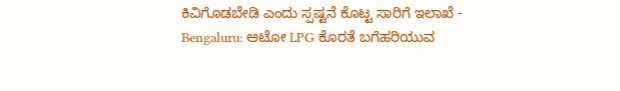ಕಿವಿಗೊಡಬೇಡಿ ಎಂದು ಸ್ಪಷ್ಟನೆ ಕೊಟ್ಟ ಸಾರಿಗೆ ಇಲಾಖೆ -
Bengaluru: ಆಟೋ LPG ಕೊರತೆ ಬಗೆಹರಿಯುವ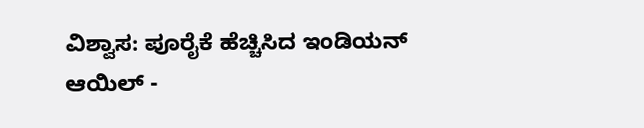ವಿಶ್ವಾಸ: ಪೂರೈಕೆ ಹೆಚ್ಚಿಸಿದ ಇಂಡಿಯನ್ ಆಯಿಲ್ -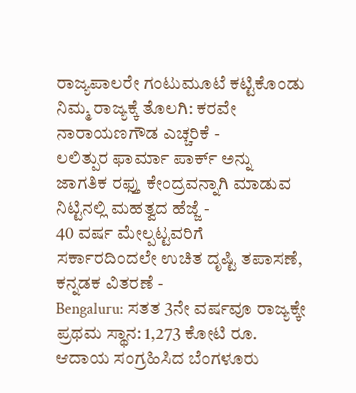ರಾಜ್ಯಪಾಲರೇ ಗಂಟುಮೂಟೆ ಕಟ್ಟಿಕೊಂಡು ನಿಮ್ಮ ರಾಜ್ಯಕ್ಕೆ ತೊಲಗಿ: ಕರವೇ ನಾರಾಯಣಗೌಡ ಎಚ್ಚರಿಕೆ -
ಲಲಿತ್ಪುರ ಫಾರ್ಮಾ ಪಾರ್ಕ್ ಅನ್ನು ಜಾಗತಿಕ ರಫ್ತು ಕೇಂದ್ರವನ್ನಾಗಿ ಮಾಡುವ ನಿಟ್ಟಿನಲ್ಲಿ ಮಹತ್ವದ ಹೆಜ್ಜೆ -
40 ವರ್ಷ ಮೇಲ್ಪಟ್ಟವರಿಗೆ ಸರ್ಕಾರದಿಂದಲೇ ಉಚಿತ ದೃಷ್ಟಿ ತಪಾಸಣೆ, ಕನ್ನಡಕ ವಿತರಣೆ -
Bengaluru: ಸತತ 3ನೇ ವರ್ಷವೂ ರಾಜ್ಯಕ್ಕೇ ಪ್ರಥಮ ಸ್ಥಾನ: 1,273 ಕೋಟಿ ರೂ. ಆದಾಯ ಸಂಗ್ರಹಿಸಿದ ಬೆಂಗಳೂರು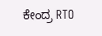ಕೇಂದ್ರ RTO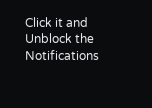Click it and Unblock the Notifications